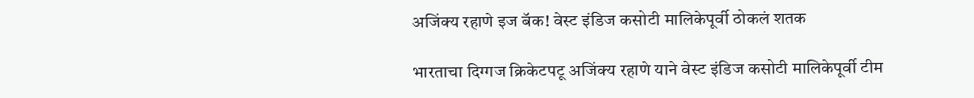अजिंक्य रहाणे इज बॅक! वेस्ट इंडिज कसोटी मालिकेपूर्वी ठोकलं शतक

भारताचा दिग्गज क्रिकेटपटू अजिंक्य रहाणे याने वेस्ट इंडिज कसोटी मालिकेपूर्वी टीम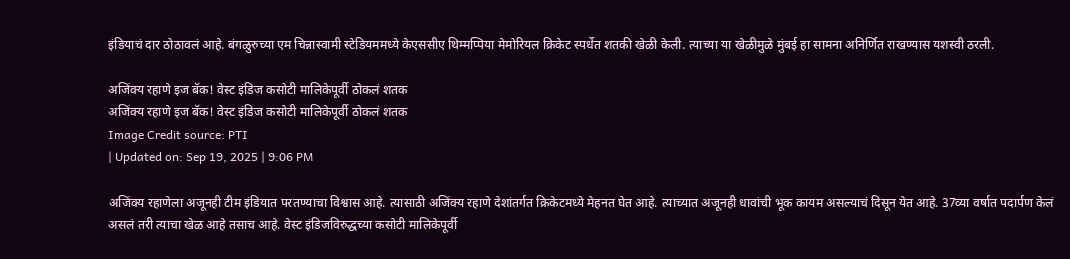इंडियाचं दार ठोठावलं आहे. बंगळुरुच्या एम चिन्नास्वामी स्टेडियममध्ये केएससीए थिम्मप्पिया मेमोरियल क्रिकेट स्पर्धेत शतकी खेळी केली. त्याच्या या खेळीमुळे मुंबई हा सामना अनिर्णित राखण्यास यशस्वी ठरली.

अजिंक्य रहाणे इज बॅक! वेस्ट इंडिज कसोटी मालिकेपूर्वी ठोकलं शतक
अजिंक्य रहाणे इज बॅक! वेस्ट इंडिज कसोटी मालिकेपूर्वी ठोकलं शतक
Image Credit source: PTI
| Updated on: Sep 19, 2025 | 9:06 PM

अजिंक्य रहाणेला अजूनही टीम इंडियात परतण्याचा विश्वास आहे. त्यासाठी अजिंक्य रहाणे देशांतर्गत क्रिकेटमध्ये मेहनत घेत आहे. त्याच्यात अजूनही धावांची भूक कायम असल्याचं दिसून येत आहे. 37व्या वर्षात पदार्पण केलं असलं तरी त्याचा खेळ आहे तसाच आहे. वेस्ट इंडिजविरुद्धच्या कसोटी मालिकेपूर्वी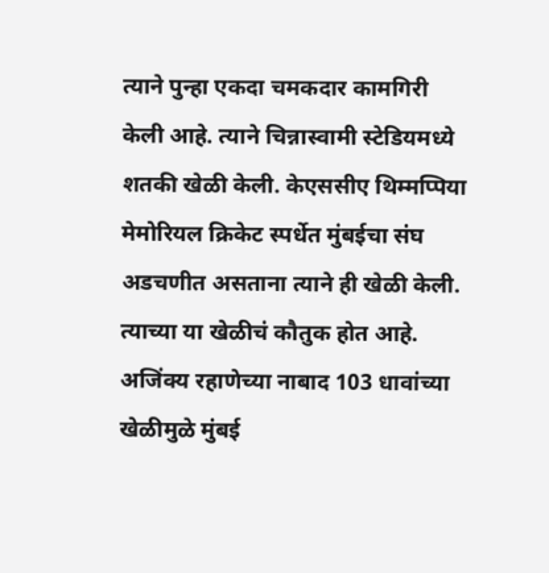त्याने पुन्हा एकदा चमकदार कामगिरी केली आहे. त्याने चिन्नास्वामी स्टेडियमध्ये शतकी खेळी केली. केएससीए थिम्मप्पिया मेमोरियल क्रिकेट स्पर्धेत मुंबईचा संघ अडचणीत असताना त्याने ही खेळी केली. त्याच्या या खेळीचं कौतुक होत आहे. अजिंक्य रहाणेच्या नाबाद 103 धावांच्या खेळीमुळे मुंबई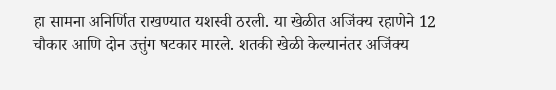हा सामना अनिर्णित राखण्यात यशस्वी ठरली. या खेळीत अजिंक्य रहाणेने 12 चौकार आणि दोन उत्तुंग षटकार मारले. शतकी खेळी केल्यानंतर अजिंक्य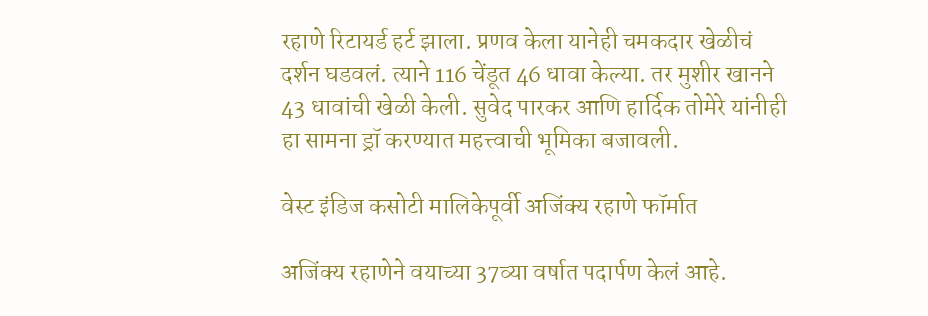रहाणे रिटायर्ड हर्ट झाला. प्रणव केला यानेही चमकदार खेळीचं दर्शन घडवलं. त्याने 116 चेंडूत 46 धावा केल्या. तर मुशीर खानने 43 धावांची खेळी केली. सुवेद पारकर आणि हार्दिक तोमेरे यांनीही हा सामना ड्रॉ करण्यात महत्त्वाची भूमिका बजावली.

वेस्ट इंडिज कसोटी मालिकेपूर्वी अजिंक्य रहाणे फॉर्मात

अजिंक्य रहाणेने वयाच्या 37व्या वर्षात पदार्पण केलं आहे.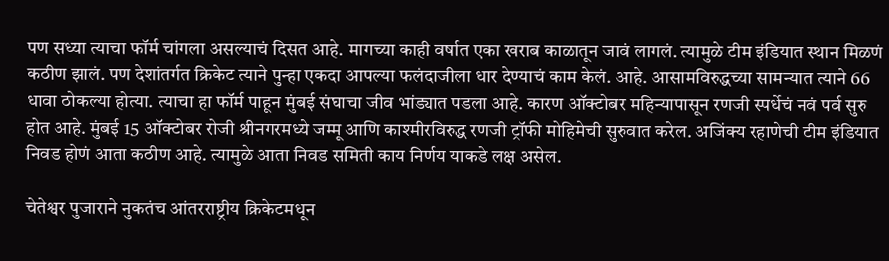पण सध्या त्याचा फॉर्म चांगला असल्याचं दिसत आहे. मागच्या काही वर्षात एका खराब काळातून जावं लागलं. त्यामुळे टीम इंडियात स्थान मिळणं कठीण झालं. पण देशांतर्गत क्रिकेट त्याने पुन्हा एकदा आपल्या फलंदाजीला धार देण्याचं काम केलं. आहे. आसामविरुद्धच्या सामन्यात त्याने 66 धावा ठोकल्या होत्या. त्याचा हा फॉर्म पाहून मुंबई संघाचा जीव भांड्यात पडला आहे. कारण ऑक्टोबर महिन्यापासून रणजी स्पर्धेचं नवं पर्व सुरु होत आहे. मुंबई 15 ऑक्टोबर रोजी श्रीनगरमध्ये जम्मू आणि काश्मीरविरुद्ध रणजी ट्रॉफी मोहिमेची सुरुवात करेल. अजिंक्य रहाणेची टीम इंडियात निवड होणं आता कठीण आहे. त्यामुळे आता निवड समिती काय निर्णय याकडे लक्ष असेल.

चेतेश्वर पुजाराने नुकतंच आंतरराष्ट्रीय क्रिकेटमधून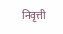निवृत्ती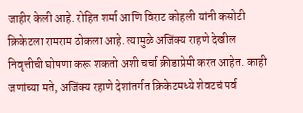जाहीर केली आहे. रोहित शर्मा आणि विराट कोहली यांनी कसोटी क्रिकेटला रामराम ठोकला आहे. त्यामुळे अजिंक्य राहणे देखील निवृत्तीची घोषणा करू शकतो अशी चर्चा क्रीडाप्रेमी करत आहेत. काही जणांच्या मते, अजिंक्य रहाणे देशांतर्गत क्रिकेटमध्ये शेवटचं पर्व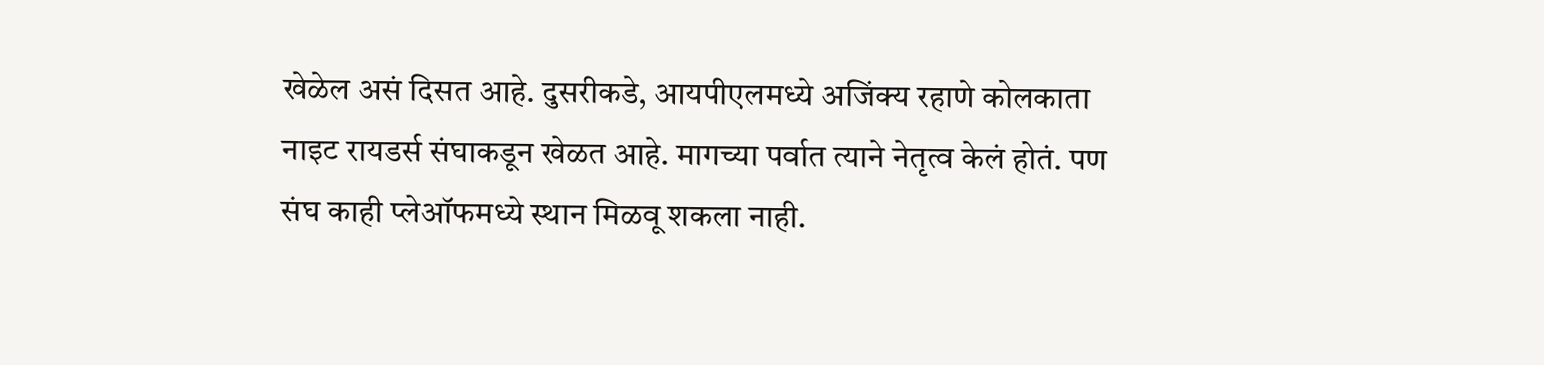खेळेल असं दिसत आहे. दुसरीकडे, आयपीएलमध्ये अजिंक्य रहाणे कोलकाता नाइट रायडर्स संघाकडून खेळत आहे. मागच्या पर्वात त्याने नेतृत्व केलं होतं. पण संघ काही प्लेऑफमध्ये स्थान मिळवू शकला नाही.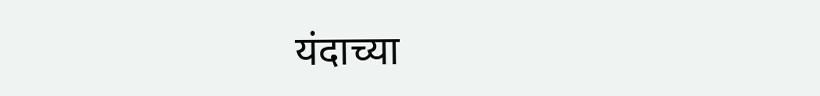यंदाच्या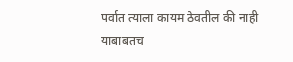पर्वात त्याला कायम ठेवतील की नाही याबाबतच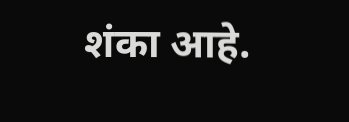शंका आहे.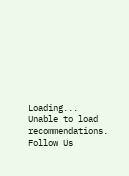Loading...
Unable to load recommendations.
Follow Us